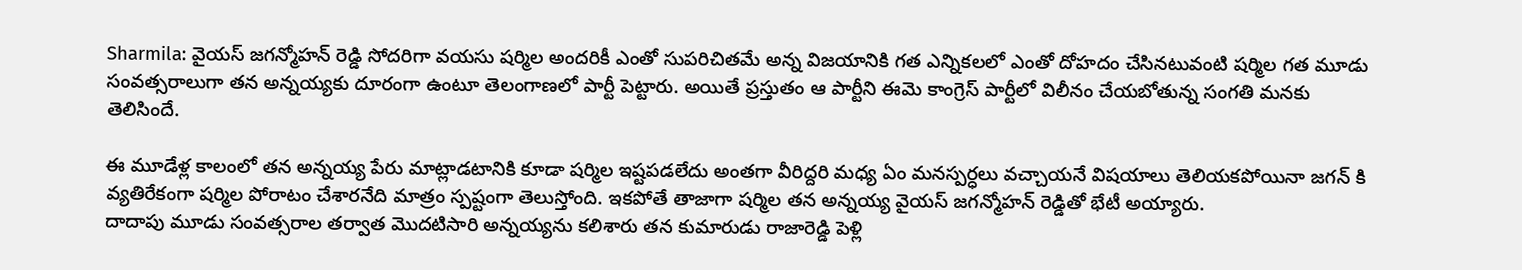Sharmila: వైయస్ జగన్మోహన్ రెడ్డి సోదరిగా వయసు షర్మిల అందరికీ ఎంతో సుపరిచితమే అన్న విజయానికి గత ఎన్నికలలో ఎంతో దోహదం చేసినటువంటి షర్మిల గత మూడు సంవత్సరాలుగా తన అన్నయ్యకు దూరంగా ఉంటూ తెలంగాణలో పార్టీ పెట్టారు. అయితే ప్రస్తుతం ఆ పార్టీని ఈమె కాంగ్రెస్ పార్టీలో విలీనం చేయబోతున్న సంగతి మనకు తెలిసిందే.

ఈ మూడేళ్ల కాలంలో తన అన్నయ్య పేరు మాట్లాడటానికి కూడా షర్మిల ఇష్టపడలేదు అంతగా వీరిద్దరి మధ్య ఏం మనస్పర్ధలు వచ్చాయనే విషయాలు తెలియకపోయినా జగన్ కి వ్యతిరేకంగా షర్మిల పోరాటం చేశారనేది మాత్రం స్పష్టంగా తెలుస్తోంది. ఇకపోతే తాజాగా షర్మిల తన అన్నయ్య వైయస్ జగన్మోహన్ రెడ్డితో భేటీ అయ్యారు.
దాదాపు మూడు సంవత్సరాల తర్వాత మొదటిసారి అన్నయ్యను కలిశారు తన కుమారుడు రాజారెడ్డి పెళ్లి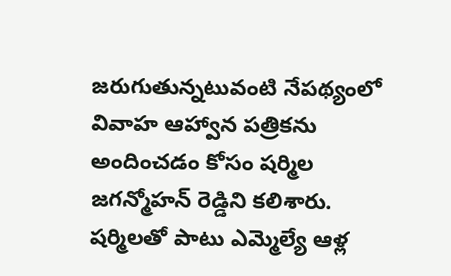జరుగుతున్నటువంటి నేపథ్యంలో వివాహ ఆహ్వాన పత్రికను అందించడం కోసం షర్మిల జగన్మోహన్ రెడ్డిని కలిశారు. షర్మిలతో పాటు ఎమ్మెల్యే ఆళ్ల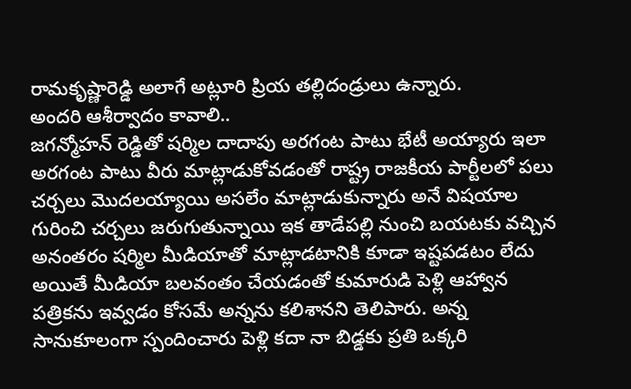రామకృష్ణారెడ్డి అలాగే అట్లూరి ప్రియ తల్లిదండ్రులు ఉన్నారు.
అందరి ఆశీర్వాదం కావాలి..
జగన్మోహన్ రెడ్డితో షర్మిల దాదాపు అరగంట పాటు భేటీ అయ్యారు ఇలా అరగంట పాటు వీరు మాట్లాడుకోవడంతో రాష్ట్ర రాజకీయ పార్టీలలో పలు చర్చలు మొదలయ్యాయి అసలేం మాట్లాడుకున్నారు అనే విషయాల గురించి చర్చలు జరుగుతున్నాయి ఇక తాడేపల్లి నుంచి బయటకు వచ్చిన అనంతరం షర్మిల మీడియాతో మాట్లాడటానికి కూడా ఇష్టపడటం లేదు అయితే మీడియా బలవంతం చేయడంతో కుమారుడి పెళ్లి ఆహ్వాన పత్రికను ఇవ్వడం కోసమే అన్నను కలిశానని తెలిపారు. అన్న సానుకూలంగా స్పందించారు పెళ్లి కదా నా బిడ్డకు ప్రతి ఒక్కరి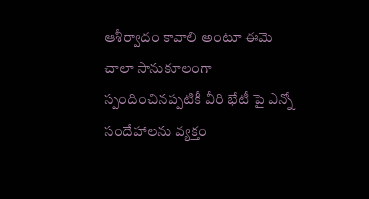ఆశీర్వాదం కావాలి అంటూ ఈమె చాలా సానుకూలంగా స్పందించినప్పటికీ వీరి భేటీ పై ఎన్నో సందేహాలను వ్యక్తం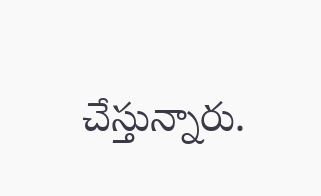చేస్తున్నారు.